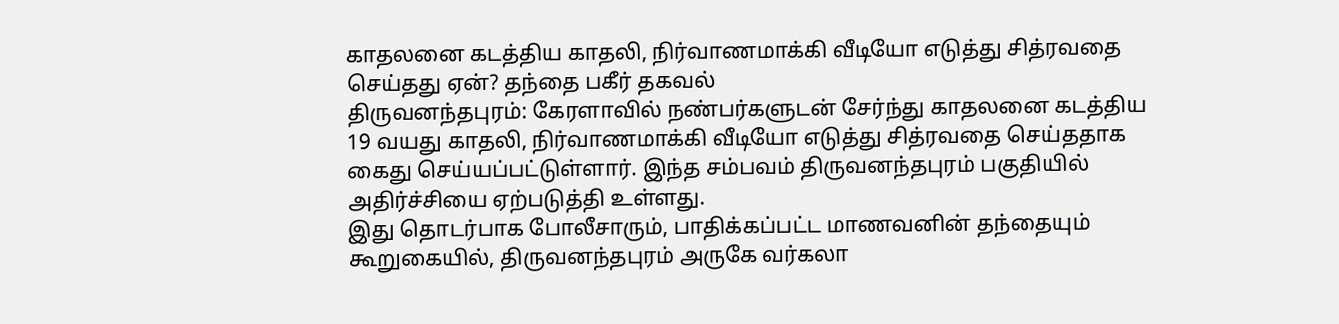காதலனை கடத்திய காதலி, நிர்வாணமாக்கி வீடியோ எடுத்து சித்ரவதை செய்தது ஏன்? தந்தை பகீர் தகவல்
திருவனந்தபுரம்: கேரளாவில் நண்பர்களுடன் சேர்ந்து காதலனை கடத்திய 19 வயது காதலி, நிர்வாணமாக்கி வீடியோ எடுத்து சித்ரவதை செய்ததாக கைது செய்யப்பட்டுள்ளார். இந்த சம்பவம் திருவனந்தபுரம் பகுதியில் அதிர்ச்சியை ஏற்படுத்தி உள்ளது.
இது தொடர்பாக போலீசாரும், பாதிக்கப்பட்ட மாணவனின் தந்தையும் கூறுகையில், திருவனந்தபுரம் அருகே வர்கலா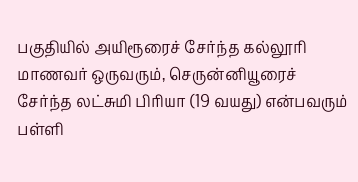பகுதியில் அயிரூரைச் சேர்ந்த கல்லூரி மாணவர் ஒருவரும், செருன்னியூரைச் சேர்ந்த லட்சுமி பிரியா (19 வயது) என்பவரும் பள்ளி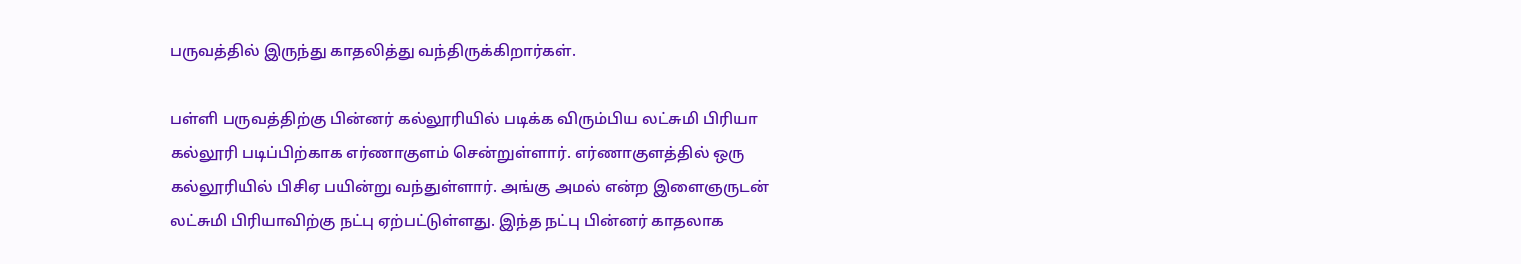பருவத்தில் இருந்து காதலித்து வந்திருக்கிறார்கள்.

பள்ளி பருவத்திற்கு பின்னர் கல்லூரியில் படிக்க விரும்பிய லட்சுமி பிரியா கல்லூரி படிப்பிற்காக எர்ணாகுளம் சென்றுள்ளார். எர்ணாகுளத்தில் ஒரு கல்லூரியில் பிசிஏ பயின்று வந்துள்ளார். அங்கு அமல் என்ற இளைஞருடன் லட்சுமி பிரியாவிற்கு நட்பு ஏற்பட்டுள்ளது. இந்த நட்பு பின்னர் காதலாக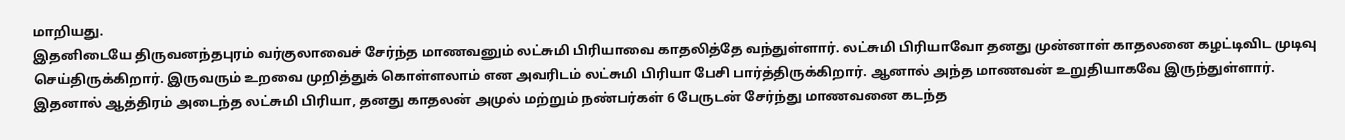மாறியது.
இதனிடையே திருவனந்தபுரம் வர்குலாவைச் சேர்ந்த மாணவனும் லட்சுமி பிரியாவை காதலித்தே வந்துள்ளார். லட்சுமி பிரியாவோ தனது முன்னாள் காதலனை கழட்டிவிட முடிவு செய்திருக்கிறார். இருவரும் உறவை முறித்துக் கொள்ளலாம் என அவரிடம் லட்சுமி பிரியா பேசி பார்த்திருக்கிறார். ஆனால் அந்த மாணவன் உறுதியாகவே இருந்துள்ளார்.
இதனால் ஆத்திரம் அடைந்த லட்சுமி பிரியா, தனது காதலன் அமுல் மற்றும் நண்பர்கள் 6 பேருடன் சேர்ந்து மாணவனை கடந்த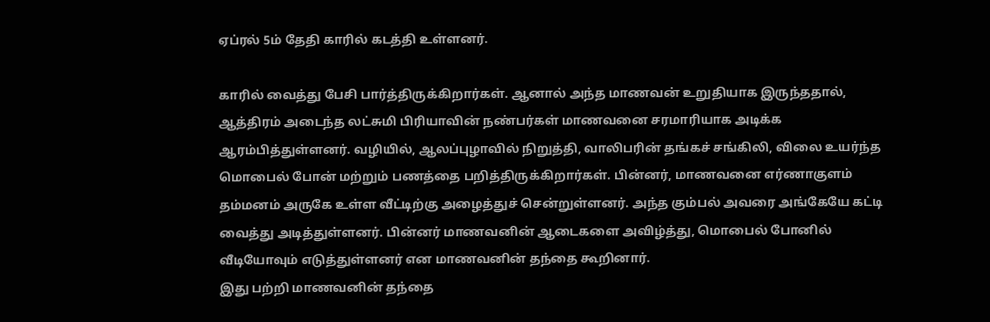ஏப்ரல் 5ம் தேதி காரில் கடத்தி உள்ளனர்.

காரில் வைத்து பேசி பார்த்திருக்கிறார்கள். ஆனால் அந்த மாணவன் உறுதியாக இருந்ததால், ஆத்திரம் அடைந்த லட்சுமி பிரியாவின் நண்பர்கள் மாணவனை சரமாரியாக அடிக்க ஆரம்பித்துள்ளனர். வழியில், ஆலப்புழாவில் நிறுத்தி, வாலிபரின் தங்கச் சங்கிலி, விலை உயர்ந்த மொபைல் போன் மற்றும் பணத்தை பறித்திருக்கிறார்கள். பின்னர், மாணவனை எர்ணாகுளம் தம்மனம் அருகே உள்ள வீட்டிற்கு அழைத்துச் சென்றுள்ளனர். அந்த கும்பல் அவரை அங்கேயே கட்டி வைத்து அடித்துள்ளனர். பின்னர் மாணவனின் ஆடைகளை அவிழ்த்து, மொபைல் போனில் வீடியோவும் எடுத்துள்ளனர் என மாணவனின் தந்தை கூறினார்.
இது பற்றி மாணவனின் தந்தை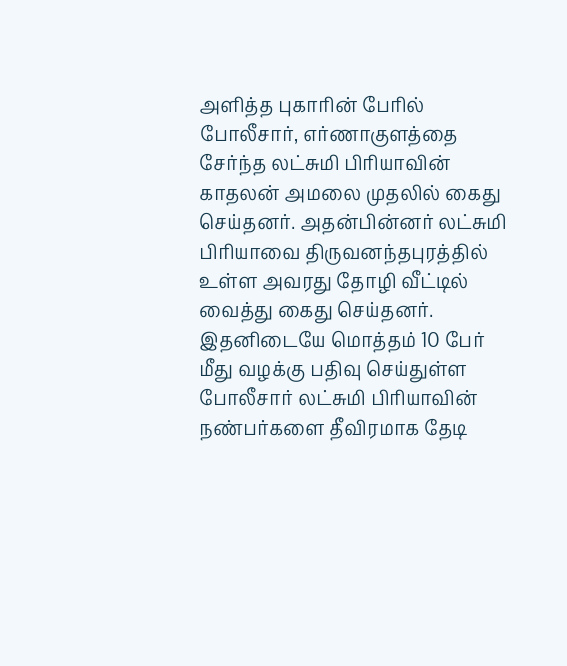அளித்த புகாரின் பேரில் போலீசார், எர்ணாகுளத்தை சேர்ந்த லட்சுமி பிரியாவின் காதலன் அமலை முதலில் கைது செய்தனர். அதன்பின்னர் லட்சுமி பிரியாவை திருவனந்தபுரத்தில் உள்ள அவரது தோழி வீட்டில் வைத்து கைது செய்தனர். இதனிடையே மொத்தம் 10 பேர் மீது வழக்கு பதிவு செய்துள்ள போலீசார் லட்சுமி பிரியாவின் நண்பர்களை தீவிரமாக தேடி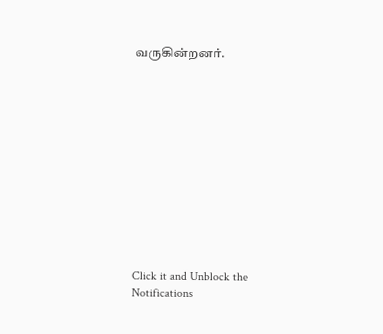வருகின்றனர்.












Click it and Unblock the Notifications